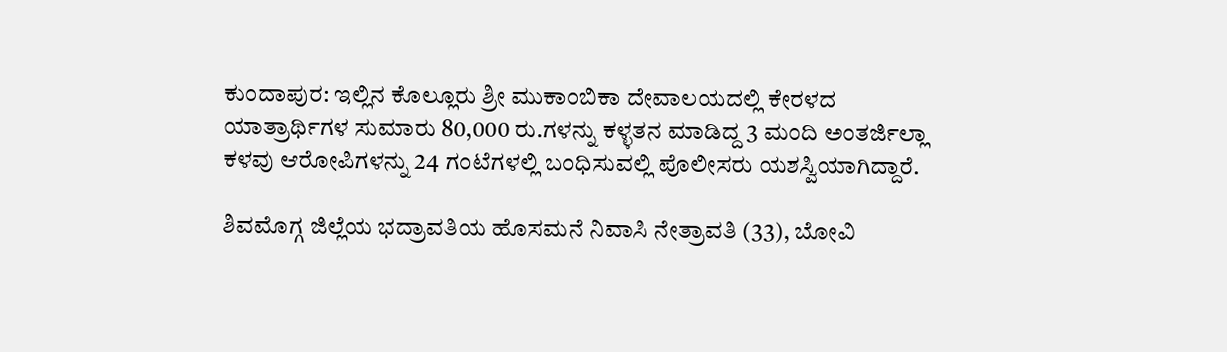ಕುಂದಾಪುರ: ಇಲ್ಲಿನ ಕೊಲ್ಲೂರು ಶ್ರೀ ಮುಕಾಂಬಿಕಾ ದೇವಾಲಯದಲ್ಲಿ ಕೇರಳದ ಯಾತ್ರಾರ್ಥಿಗಳ ಸುಮಾರು 80,000 ರು.ಗಳನ್ನು ಕಳ್ಳತನ ಮಾಡಿದ್ದ 3 ಮಂದಿ ಅಂತರ್ಜಿಲ್ಲಾ ಕಳವು ಆರೋಪಿಗಳನ್ನು 24 ಗಂಟೆಗಳಲ್ಲಿ ಬಂಧಿಸುವಲ್ಲಿ ಪೊಲೀಸರು ಯಶಸ್ವಿಯಾಗಿದ್ದಾರೆ.

ಶಿವಮೊಗ್ಗ ಜಿಲ್ಲೆಯ ಭದ್ರಾವತಿಯ ಹೊಸಮನೆ ನಿವಾಸಿ ನೇತ್ರಾವತಿ (33), ಬೋವಿ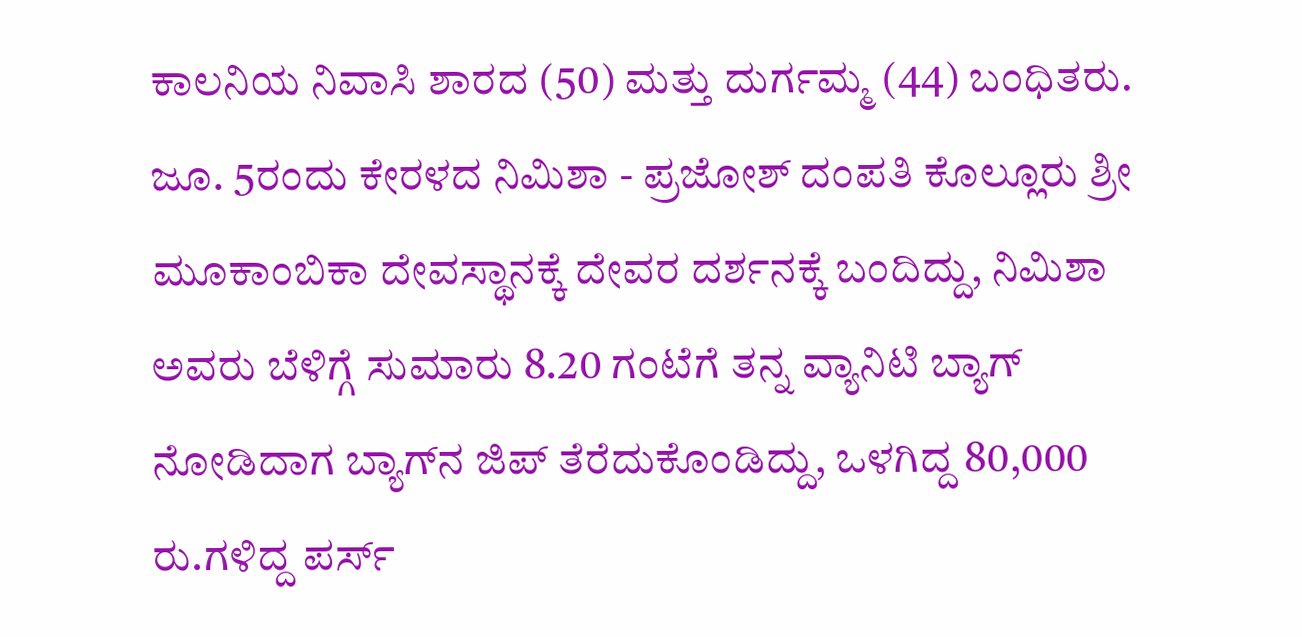ಕಾಲನಿಯ ನಿವಾಸಿ ಶಾರದ (50) ಮತ್ತು ದುರ್ಗಮ್ಮ (44) ಬಂಧಿತರು. ಜೂ. 5ರಂದು ಕೇರಳದ ನಿಮಿಶಾ - ಪ್ರಜೋಶ್ ದಂಪತಿ ಕೊಲ್ಲೂರು ಶ್ರೀ ಮೂಕಾಂಬಿಕಾ ದೇವಸ್ಥಾನಕ್ಕೆ ದೇವರ ದರ್ಶನಕ್ಕೆ ಬಂದಿದ್ದು, ನಿಮಿಶಾ ಅವರು ಬೆಳಿಗ್ಗೆ ಸುಮಾರು 8.20 ಗಂಟೆಗೆ ತನ್ನ ವ್ಯಾನಿಟಿ ಬ್ಯಾಗ್‌ ನೋಡಿದಾಗ ಬ್ಯಾಗ್‌ನ ಜಿಪ್‌ ತೆರೆದುಕೊಂಡಿದ್ದು, ಒಳಗಿದ್ದ 80,000 ರು.ಗಳಿದ್ದ ಪರ್ಸ್‌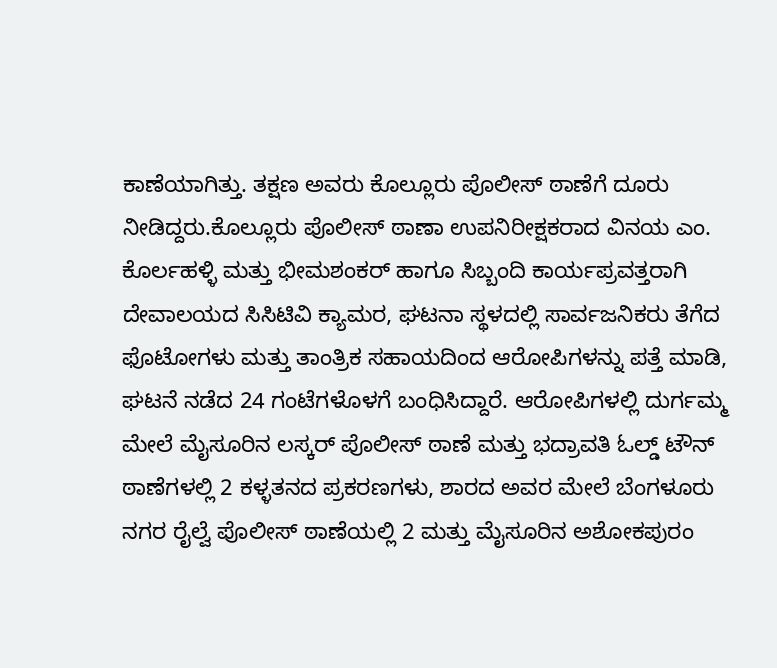ಕಾಣೆಯಾಗಿತ್ತು. ತಕ್ಷಣ ಅವರು ಕೊಲ್ಲೂರು ಪೊಲೀಸ್ ಠಾಣೆಗೆ ದೂರು ನೀಡಿದ್ದರು.ಕೊಲ್ಲೂರು ಪೊಲೀಸ್ ಠಾಣಾ ಉಪನಿರೀಕ್ಷಕರಾದ ವಿನಯ ಎಂ. ಕೊರ್ಲಹಳ್ಳಿ ಮತ್ತು ಭೀಮಶಂಕರ್‌ ಹಾಗೂ ಸಿಬ್ಬಂದಿ ಕಾರ್ಯಪ್ರವತ್ತರಾಗಿ ದೇವಾಲಯದ ಸಿಸಿಟಿವಿ ಕ್ಯಾಮರ, ಘಟನಾ ಸ್ಥಳದಲ್ಲಿ ಸಾರ್ವಜನಿಕರು ತೆಗೆದ ಫೊಟೋಗಳು ಮತ್ತು ತಾಂತ್ರಿಕ ಸಹಾಯದಿಂದ ಆರೋಪಿಗಳನ್ನು ಪತ್ತೆ ಮಾಡಿ, ಘಟನೆ ನಡೆದ 24 ಗಂಟೆಗಳೊಳಗೆ ಬಂಧಿಸಿದ್ದಾರೆ. ಆರೋಪಿಗಳಲ್ಲಿ ದುರ್ಗಮ್ಮ ಮೇಲೆ ಮೈಸೂರಿನ ಲಸ್ಕರ್ ಪೊಲೀಸ್ ಠಾಣೆ ಮತ್ತು ಭದ್ರಾವತಿ ಓಲ್ಡ್ ಟೌನ್ ಠಾಣೆಗಳಲ್ಲಿ 2 ಕಳ್ಳತನದ ಪ್ರಕರಣಗಳು, ಶಾರದ ಅವರ ಮೇಲೆ ಬೆಂಗಳೂರು ನಗರ ರೈಲ್ವೆ ಪೊಲೀಸ್‌ ಠಾಣೆಯಲ್ಲಿ 2 ಮತ್ತು ಮೈಸೂರಿನ ಅಶೋಕಪುರಂ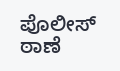ಪೊಲೀಸ್‌ ಠಾಣೆ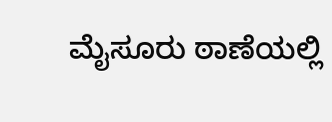ಮೈಸೂರು ಠಾಣೆಯಲ್ಲಿ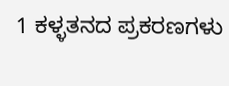1 ಕಳ್ಳತನದ ಪ್ರಕರಣಗಳು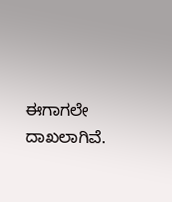ಈಗಾಗಲೇ ದಾಖಲಾಗಿವೆ.